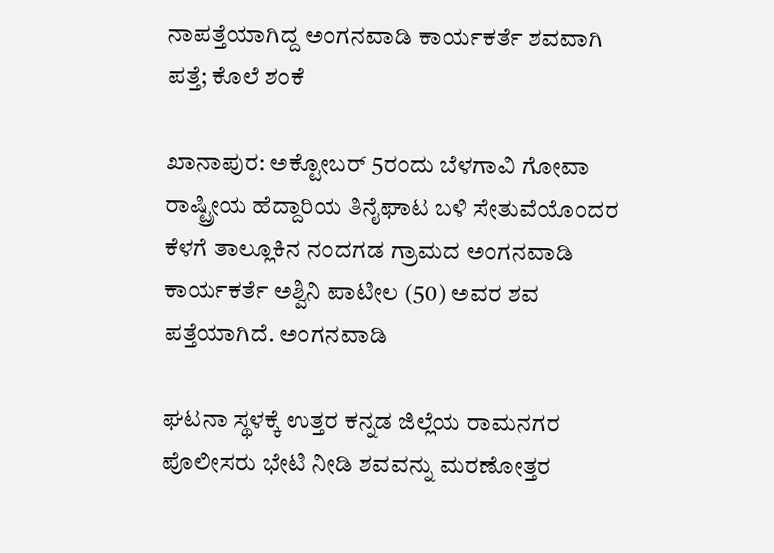ನಾಪತ್ತೆಯಾಗಿದ್ದ ಅಂಗನವಾಡಿ ಕಾರ್ಯಕರ್ತೆ ಶವವಾಗಿ ಪತ್ತೆ; ಕೊಲೆ ಶಂಕೆ

ಖಾನಾಪುರ: ಅಕ್ಟೋಬರ್‌ 5ರಂದು ಬೆಳಗಾವಿ ಗೋವಾ ರಾಷ್ಟ್ರೀಯ ಹೆದ್ದಾರಿಯ ತಿನೈಘಾಟ ಬಳಿ ಸೇತುವೆಯೊಂದರ ಕೆಳಗೆ ತಾಲ್ಲೂಕಿನ ನಂದಗಡ ಗ್ರಾಮದ ಅಂಗನವಾಡಿ ಕಾರ್ಯಕರ್ತೆ ಅಶ್ವಿನಿ ಪಾಟೀಲ (50) ಅವರ ಶವ ಪತ್ತೆಯಾಗಿದೆ. ಅಂಗನವಾಡಿ

ಘಟನಾ ಸ್ಥಳಕ್ಕೆ ಉತ್ತರ ಕನ್ನಡ ಜಿಲ್ಲೆಯ ರಾಮನಗರ ಪೊಲೀಸರು ಭೇಟಿ ನೀಡಿ ಶವವನ್ನು ಮರಣೋತ್ತರ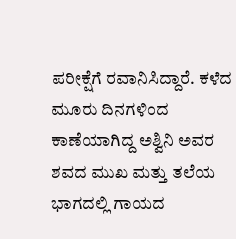ಪರೀಕ್ಷೆಗೆ ರವಾನಿಸಿದ್ದಾರೆ. ಕಳೆದ ಮೂರು ದಿನಗಳಿಂದ ಕಾಣೆಯಾಗಿದ್ದ ಅಶ್ವಿನಿ ಅವರ ಶವದ ಮುಖ ಮತ್ತು ತಲೆಯ ಭಾಗದಲ್ಲಿ ಗಾಯದ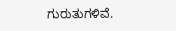ಗುರುತುಗಳಿವೆ.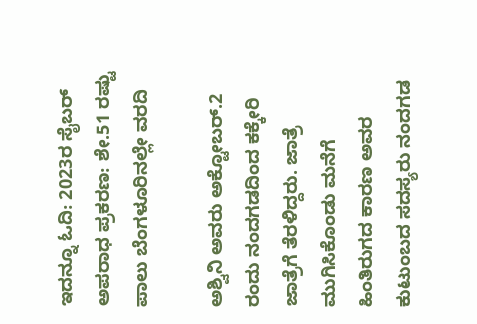ಇದನ್ನೂ ಓದಿ: 2023ರ ಸೈಬ‌ರ್ ಅಪರಾಧ ಪ್ರಕರಣ: ಶೇ.51 ರಷ್ಟು ಪಾಲು ಬೆಂಗಳೂರಿನಲ್ಲೇ ವರದಿ

ಅಶ್ವಿನಿ ಅವರು ಅಕ್ಟೋಬರ್.2 ರಂದು ನಂದಗಡದಿಂದ ಕಕ್ಕೇರಿ ಜಾತ್ರೆಗೆ ತೆರಳಿದ್ದರು. ಜಾತ್ರೆ ಮುಗಿಸಿಕೊಂಡು ಮನೆಗೆ ಹಿಂತಿರುಗದ ಕಾರಣ ಅವರ ಕುಟುಂಬದ ಸದಸ್ಯರು ನಂದಗಡ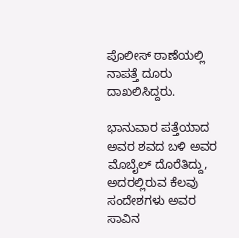ಪೊಲೀಸ್ ಠಾಣೆಯಲ್ಲಿ ನಾಪತ್ತೆ ದೂರು ದಾಖಲಿಸಿದ್ದರು.

ಭಾನುವಾರ ಪತ್ತೆಯಾದ ಅವರ ಶವದ ಬಳಿ ಅವರ ಮೊಬೈಲ್ ದೊರೆತಿದ್ದು, ಅದರಲ್ಲಿರುವ ಕೆಲವು ಸಂದೇಶಗಳು ಅವರ ಸಾವಿನ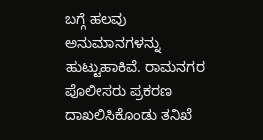ಬಗ್ಗೆ ಹಲವು ಅನುಮಾನಗಳನ್ನು ಹುಟ್ಟುಹಾಕಿವೆ. ರಾಮನಗರ ಪೊಲೀಸರು ಪ್ರಕರಣ ದಾಖಲಿಸಿಕೊಂಡು ತನಿಖೆ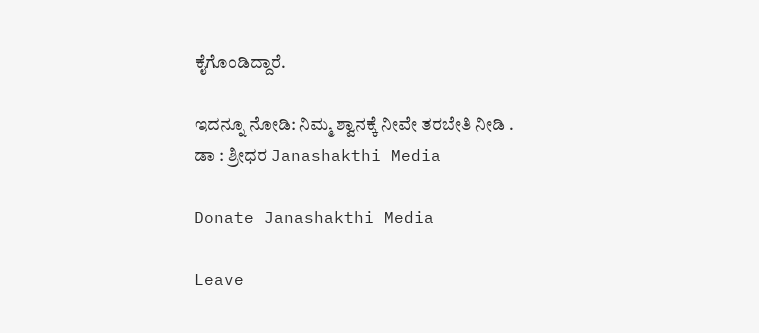ಕೈಗೊಂಡಿದ್ದಾರೆ.

ಇದನ್ನೂ ನೋಡಿ: ನಿಮ್ಮ ಶ್ವಾನಕ್ಕೆ ನೀವೇ ತರಬೇತಿ ನೀಡಿ . ಡಾ : ಶ್ರೀಧರ Janashakthi Media

Donate Janashakthi Media

Leave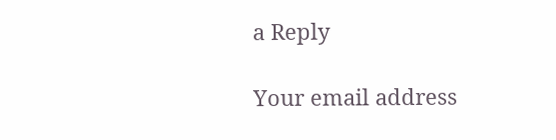a Reply

Your email address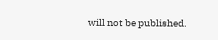will not be published.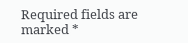Required fields are marked *